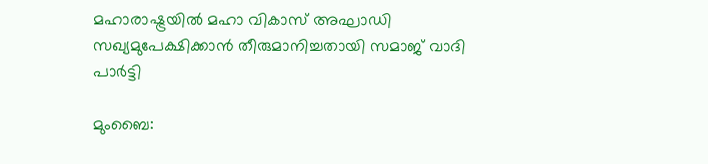മഹാരാഷ്ട്രയിൽ മഹാ വികാസ് അഘാഡി സഖ്യമുപേക്ഷിക്കാൻ തീരുമാനിച്ചതായി സമാജ് വാദി പാർട്ടി

മുംബൈ: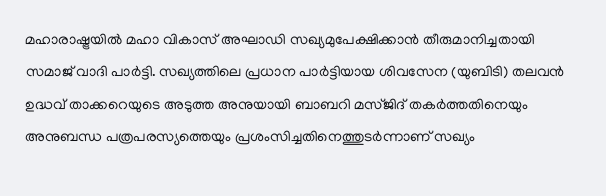മഹാരാഷ്ട്രയിൽ മഹാ വികാസ് അഘാഡി സഖ്യമുപേക്ഷിക്കാൻ തീരുമാനിച്ചതായി സമാജ് വാദി പാർട്ടി. സഖ്യത്തിലെ പ്രധാന പാർട്ടിയായ ശിവസേന (യുബിടി) തലവൻ ഉദ്ധവ് താക്കറെയുടെ അടുത്ത അനുയായി ബാബറി മസ്ജിദ് തകർത്തതിനെയും അനുബന്ധ പത്രപരസ്യത്തെയും പ്രശംസിച്ചതിനെത്തുടർന്നാണ് സഖ്യം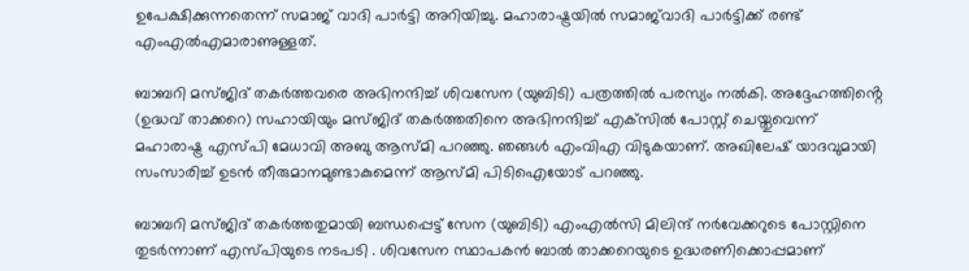ഉപേക്ഷിക്കുന്നതെന്ന് സമാജ് വാദി പാർട്ടി അറിയിച്ചു. മഹാരാഷ്ട്രയിൽ സമാജ്‌വാദി പാർട്ടിക്ക് രണ്ട് എംഎൽഎമാരാണുള്ളത്.

ബാബറി മസ്ജിദ് തകർത്തവരെ അഭിനന്ദിച്ച് ശിവസേന (യുബിടി) പത്രത്തിൽ പരസ്യം നൽകി. അദ്ദേഹത്തിൻ്റെ (ഉദ്ധവ് താക്കറെ) സഹായിയും മസ്ജിദ് തകർത്തതിനെ അഭിനന്ദിച്ച് എക്‌സിൽ പോസ്റ്റ് ചെയ്തുവെന്ന് മഹാരാഷ്ട്ര എസ്പി മേധാവി അബു ആസ്മി പറഞ്ഞു. ഞങ്ങൾ എംവിഎ വിടുകയാണ്. അഖിലേഷ് യാദവുമായി സംസാരിച്ച് ഉടൻ തീരുമാനമുണ്ടാകുമെന്ന് ആസ്മി പിടിഐയോട് പറഞ്ഞു.

ബാബറി മസ്ജിദ് തകർത്തതുമായി ബന്ധപ്പെട്ട് സേന (യുബിടി) എംഎൽസി മിലിന്ദ് നർവേക്കറുടെ പോസ്റ്റിനെ തുടർന്നാണ് എസ്പിയുടെ നടപടി . ശിവസേന സ്ഥാപകൻ ബാൽ താക്കറെയുടെ ഉദ്ധരണിക്കൊപ്പമാണ്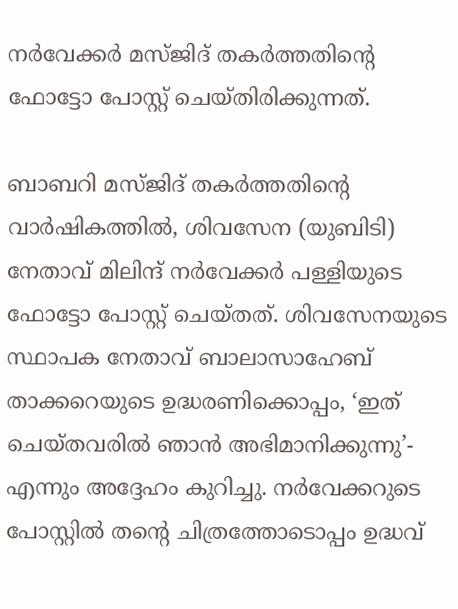നർവേക്കർ മസ്ജിദ് തകർത്തതിൻ്റെ ഫോട്ടോ പോസ്റ്റ് ചെയ്തിരിക്കുന്നത്.

ബാബറി മസ്ജിദ് തകർത്തതിൻ്റെ വാർഷികത്തിൽ, ശിവസേന (യുബിടി) നേതാവ് മിലിന്ദ് നർവേക്കർ പള്ളിയുടെ ഫോട്ടോ പോസ്റ്റ് ചെയ്തത്. ശിവസേനയുടെ സ്ഥാപക നേതാവ് ബാലാസാഹേബ് താക്കറെയുടെ ഉദ്ധരണിക്കൊപ്പം, ‘ഇത് ചെയ്തവരിൽ ഞാൻ അഭിമാനിക്കുന്നു’- എന്നും അദ്ദേഹം കുറിച്ചു. നർവേക്കറുടെ പോസ്റ്റിൽ തന്റെ ചിത്രത്തോടൊപ്പം ഉദ്ധവ്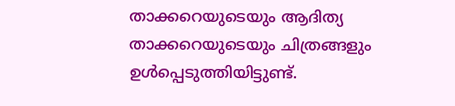താക്കറെയുടെയും ആദിത്യ താക്കറെയുടെയും ചിത്രങ്ങളും ഉൾപ്പെടുത്തിയിട്ടുണ്ട്.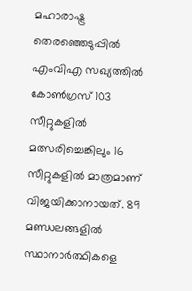മഹാരാഷ്ട്ര തെരഞ്ഞെടുപ്പിൽ എംവിഎ സഖ്യത്തിൽ കോൺഗ്രസ് 103 സീറ്റുകളിൽ മത്സരിച്ചെങ്കിലും 16 സീറ്റുകളിൽ മാത്രമാണ് വിജയിക്കാനായത്. 89 മണ്ഡലങ്ങളിൽ സ്ഥാനാർത്ഥികളെ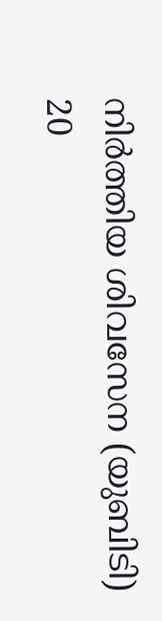നിർത്തിയ ശിവസേന (യുബിടി) 20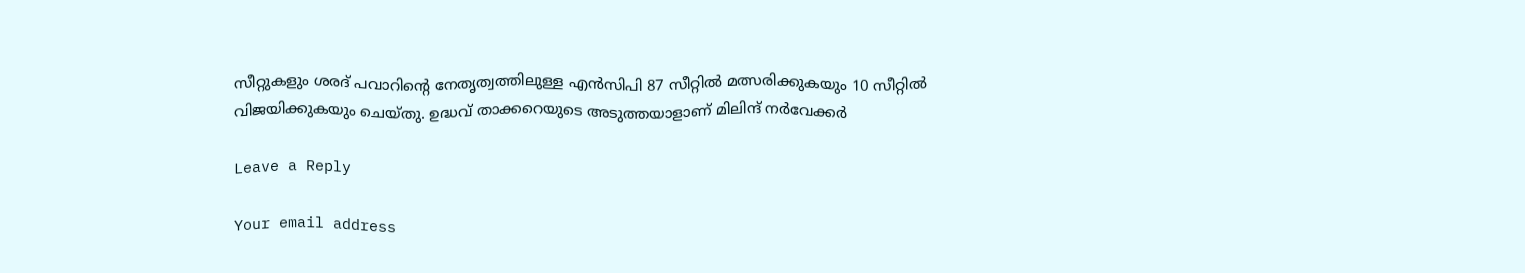സീറ്റുകളും ശരദ് പവാറിൻ്റെ നേതൃത്വത്തിലുള്ള എൻസിപി 87 സീറ്റിൽ മത്സരിക്കുകയും 10 സീറ്റിൽ വിജയിക്കുകയും ചെയ്തു. ഉദ്ധവ് താക്കറെയുടെ അടുത്തയാളാണ് മിലിന്ദ് നർവേക്കർ

Leave a Reply

Your email address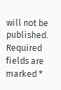will not be published. Required fields are marked *